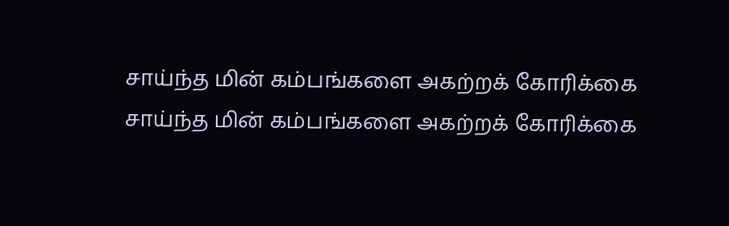சாய்ந்த மின் கம்பங்களை அகற்றக் கோரிக்கை
சாய்ந்த மின் கம்பங்களை அகற்றக் கோரிக்கை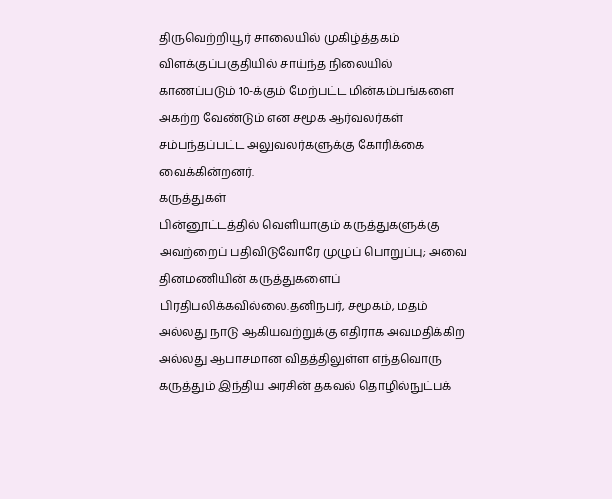திருவெற்றியூர் சாலையில் முகிழ்த்தகம் விளக்குப்பகுதியில் சாய்ந்த நிலையில் காணப்படும் 10-க்கும் மேற்பட்ட மின்கம்பங்களை அகற்ற வேண்டும் என சமூக ஆர்வலர்கள் சம்பந்தப்பட்ட அலுவலர்களுக்கு கோரிக்கை வைக்கின்றனர்.
கருத்துகள்
பின்னூட்டத்தில் வெளியாகும் கருத்துகளுக்கு அவற்றைப் பதிவிடுவோரே முழுப் பொறுப்பு; அவை தினமணியின் கருத்துகளைப் பிரதிபலிக்கவில்லை.தனிநபர், சமூகம், மதம் அல்லது நாடு ஆகியவற்றுக்கு எதிராக அவமதிக்கிற அல்லது ஆபாசமான விதத்திலுள்ள எந்தவொரு கருத்தும் இந்திய அரசின் தகவல் தொழில்நுட்பக்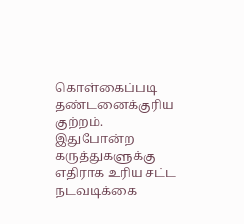கொள்கைப்படி தண்டனைக்குரிய குற்றம். இதுபோன்ற கருத்துகளுக்கு எதிராக உரிய சட்ட நடவடிக்கை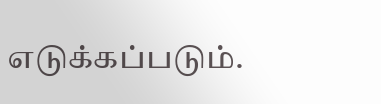எடுக்கப்படும்.